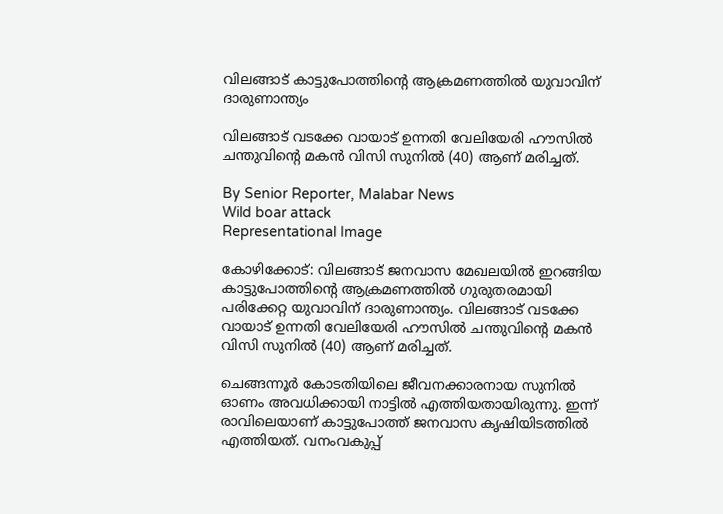വിലങ്ങാട് കാട്ടുപോത്തിന്റെ ആക്രമണത്തിൽ യുവാവിന് ദാരുണാന്ത്യം

വിലങ്ങാട് വടക്കേ വായാട് ഉന്നതി വേലിയേരി ഹൗസിൽ ചന്തുവിന്റെ മകൻ വിസി സുനിൽ (40) ആണ് മരിച്ചത്.

By Senior Reporter, Malabar News
Wild boar attack
Representational Image

കോഴിക്കോട്: വിലങ്ങാട് ജനവാസ മേഖലയിൽ ഇറങ്ങിയ കാട്ടുപോത്തിന്റെ ആക്രമണത്തിൽ ഗുരുതരമായി പരിക്കേറ്റ യുവാവിന് ദാരുണാന്ത്യം. വിലങ്ങാട് വടക്കേ വായാട് ഉന്നതി വേലിയേരി ഹൗസിൽ ചന്തുവിന്റെ മകൻ വിസി സുനിൽ (40) ആണ് മരിച്ചത്.

ചെങ്ങന്നൂർ കോടതിയിലെ ജീവനക്കാരനായ സുനിൽ ഓണം അവധിക്കായി നാട്ടിൽ എത്തിയതായിരുന്നു. ഇന്ന് രാവിലെയാണ് കാട്ടുപോത്ത് ജനവാസ കൃഷിയിടത്തിൽ എത്തിയത്. വനംവകുപ്പ്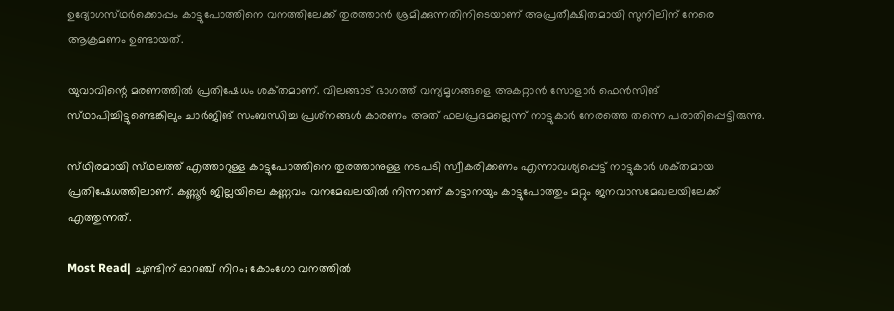ഉദ്യോഗസ്‌ഥർക്കൊപ്പം കാട്ടുപോത്തിനെ വനത്തിലേക്ക് തുരത്താൻ ശ്രമിക്കുന്നതിനിടെയാണ് അപ്രതീക്ഷിതമായി സുനിലിന് നേരെ ആക്രമണം ഉണ്ടായത്.

യുവാവിന്റെ മരണത്തിൽ പ്രതിഷേധം ശക്‌തമാണ്. വിലങ്ങാട് ഭാഗത്ത് വന്യമൃഗങ്ങളെ അകറ്റാൻ സോളാർ ഫെൻസിങ് സ്‌ഥാപിച്ചിട്ടുണ്ടെങ്കിലും ചാർജിങ് സംബന്ധിച്ച പ്രശ്‌നങ്ങൾ കാരണം അത് ഫലപ്രദമല്ലെന്ന് നാട്ടുകാർ നേരത്തെ തന്നെ പരാതിപ്പെട്ടിരുന്നു.

സ്‌ഥിരമായി സ്‌ഥലത്ത്‌ എത്താറുള്ള കാട്ടുപോത്തിനെ തുരത്താനുള്ള നടപടി സ്വീകരിക്കണം എന്നാവശ്യപ്പെട്ട് നാട്ടുകാർ ശക്‌തമായ പ്രതിഷേധത്തിലാണ്. കണ്ണൂർ ജില്ലയിലെ കണ്ണവം വനമേഖലയിൽ നിന്നാണ് കാട്ടാനയും കാട്ടുപോത്തും മറ്റും ജനവാസമേഖലയിലേക്ക് എത്തുന്നത്.

Most Read| ചുണ്ടിന് ഓറഞ്ച് നിറം; കോംഗോ വനത്തിൽ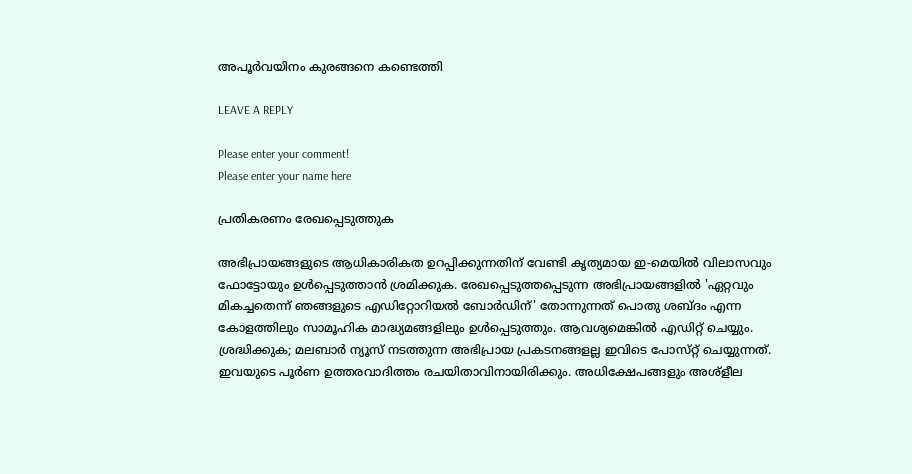അപൂർവയിനം കുരങ്ങനെ കണ്ടെത്തി

LEAVE A REPLY

Please enter your comment!
Please enter your name here

പ്രതികരണം രേഖപ്പെടുത്തുക

അഭിപ്രായങ്ങളുടെ ആധികാരികത ഉറപ്പിക്കുന്നതിന് വേണ്ടി കൃത്യമായ ഇ-മെയിൽ വിലാസവും ഫോട്ടോയും ഉൾപ്പെടുത്താൻ ശ്രമിക്കുക. രേഖപ്പെടുത്തപ്പെടുന്ന അഭിപ്രായങ്ങളിൽ 'ഏറ്റവും മികച്ചതെന്ന് ഞങ്ങളുടെ എഡിറ്റോറിയൽ ബോർഡിന്' തോന്നുന്നത് പൊതു ശബ്‌ദം എന്ന കോളത്തിലും സാമൂഹിക മാദ്ധ്യമങ്ങളിലും ഉൾപ്പെടുത്തും. ആവശ്യമെങ്കിൽ എഡിറ്റ് ചെയ്യും. ശ്രദ്ധിക്കുക; മലബാർ ന്യൂസ് നടത്തുന്ന അഭിപ്രായ പ്രകടനങ്ങളല്ല ഇവിടെ പോസ്‌റ്റ് ചെയ്യുന്നത്. ഇവയുടെ പൂർണ ഉത്തരവാദിത്തം രചയിതാവിനായിരിക്കും. അധിക്ഷേപങ്ങളും അശ്‌ളീല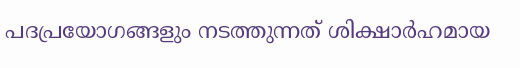പദപ്രയോഗങ്ങളും നടത്തുന്നത് ശിക്ഷാർഹമായ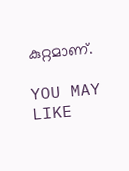കുറ്റമാണ്.

YOU MAY LIKE